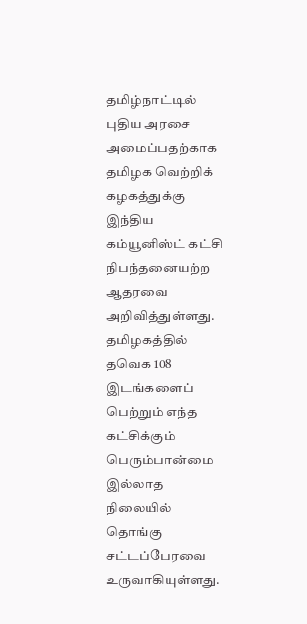தமிழ்நாட்டில் புதிய அரசை அமைப்பதற்காக தமிழக வெற்றிக் கழகத்துக்கு இந்திய கம்யூனிஸ்ட் கட்சி நிபந்தனையற்ற ஆதரவை அறிவித்துள்ளது.
தமிழகத்தில் தவெக 108 இடங்களைப் பெற்றும் எந்த கட்சிக்கும் பெரும்பான்மை இல்லாத நிலையில் தொங்கு சட்டப்பேரவை உருவாகியுள்ளது.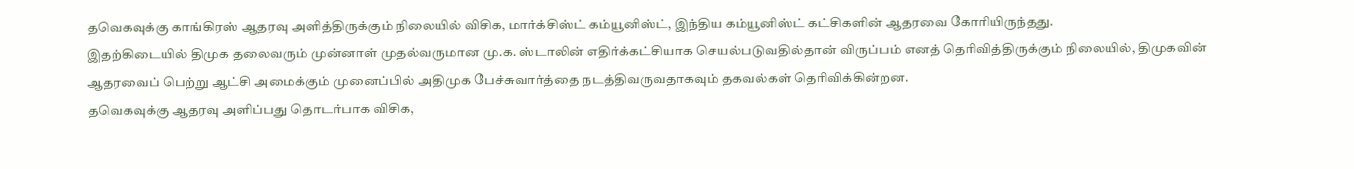தவெகவுக்கு காங்கிரஸ் ஆதரவு அளித்திருக்கும் நிலையில் விசிக, மார்க்சிஸ்ட் கம்யூனிஸ்ட், இந்திய கம்யூனிஸ்ட் கட்சிகளின் ஆதரவை கோரியிருந்தது.
இதற்கிடையில் திமுக தலைவரும் முன்னாள் முதல்வருமான மு.க. ஸ்டாலின் எதிர்க்கட்சியாக செயல்படுவதில்தான் விருப்பம் எனத் தெரிவித்திருக்கும் நிலையில், திமுகவின் ஆதரவைப் பெற்று ஆட்சி அமைக்கும் முனைப்பில் அதிமுக பேச்சுவார்த்தை நடத்திவருவதாகவும் தகவல்கள் தெரிவிக்கின்றன.
தவெகவுக்கு ஆதரவு அளிப்பது தொடர்பாக விசிக,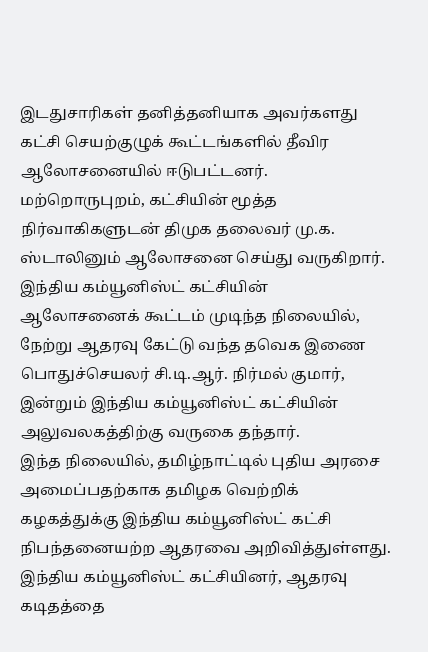இடதுசாரிகள் தனித்தனியாக அவர்களது கட்சி செயற்குழுக் கூட்டங்களில் தீவிர ஆலோசனையில் ஈடுபட்டனர். மற்றொருபுறம், கட்சியின் மூத்த நிர்வாகிகளுடன் திமுக தலைவர் மு.க. ஸ்டாலினும் ஆலோசனை செய்து வருகிறார்.
இந்திய கம்யூனிஸ்ட் கட்சியின் ஆலோசனைக் கூட்டம் முடிந்த நிலையில், நேற்று ஆதரவு கேட்டு வந்த தவெக இணை பொதுச்செயலர் சி.டி.ஆர். நிர்மல் குமார், இன்றும் இந்திய கம்யூனிஸ்ட் கட்சியின் அலுவலகத்திற்கு வருகை தந்தார்.
இந்த நிலையில், தமிழ்நாட்டில் புதிய அரசை அமைப்பதற்காக தமிழக வெற்றிக் கழகத்துக்கு இந்திய கம்யூனிஸ்ட் கட்சி நிபந்தனையற்ற ஆதரவை அறிவித்துள்ளது.
இந்திய கம்யூனிஸ்ட் கட்சியினர், ஆதரவு கடிதத்தை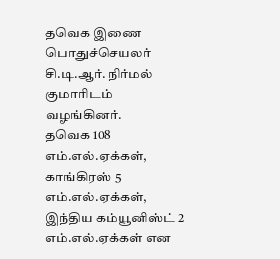தவெக இணை பொதுச்செயலர் சி.டி.ஆர். நிர்மல் குமாரிடம் வழங்கினர்.
தவெக 108 எம்.எல்.ஏக்கள், காங்கிரஸ் 5 எம்.எல்.ஏக்கள், இந்திய கம்யூனிஸ்ட் 2 எம்.எல்.ஏக்கள் என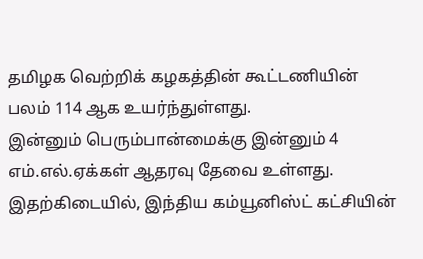தமிழக வெற்றிக் கழகத்தின் கூட்டணியின் பலம் 114 ஆக உயர்ந்துள்ளது.
இன்னும் பெரும்பான்மைக்கு இன்னும் 4 எம்.எல்.ஏக்கள் ஆதரவு தேவை உள்ளது. இதற்கிடையில், இந்திய கம்யூனிஸ்ட் கட்சியின்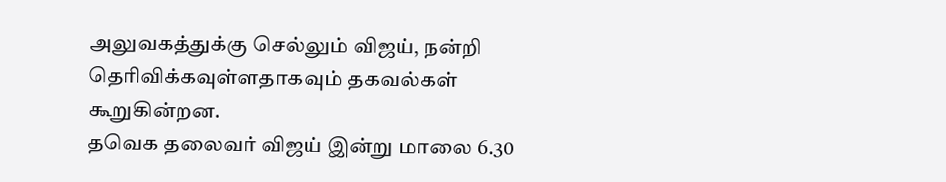அலுவகத்துக்கு செல்லும் விஜய், நன்றி தெரிவிக்கவுள்ளதாகவும் தகவல்கள் கூறுகின்றன.
தவெக தலைவர் விஜய் இன்று மாலை 6.30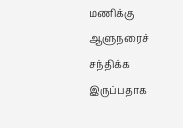மணிக்கு ஆளுநரைச் சந்திக்க இருப்பதாக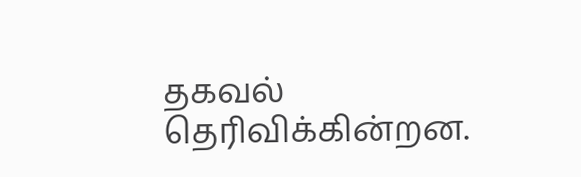தகவல் தெரிவிக்கின்றன.